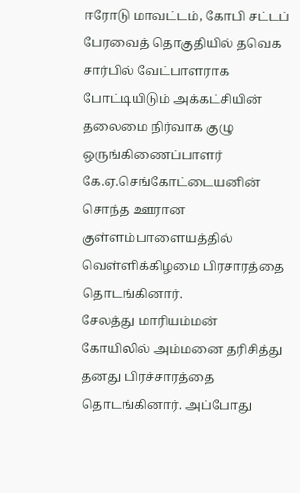ஈரோடு மாவட்டம், கோபி சட்டப் பேரவைத் தொகுதியில் தவெக சார்பில் வேட்பாளராக போட்டியிடும் அக்கட்சியின் தலைமை நிர்வாக குழு ஒருங்கிணைப்பாளர் கே.ஏ.செங்கோட்டையனின் சொந்த ஊரான குள்ளம்பாளையத்தில் வெள்ளிக்கிழமை பிரசாரத்தை தொடங்கினார்.
சேலத்து மாரியம்மன் கோயிலில் அம்மனை தரிசித்து தனது பிரச்சாரத்தை தொடங்கினார். அப்போது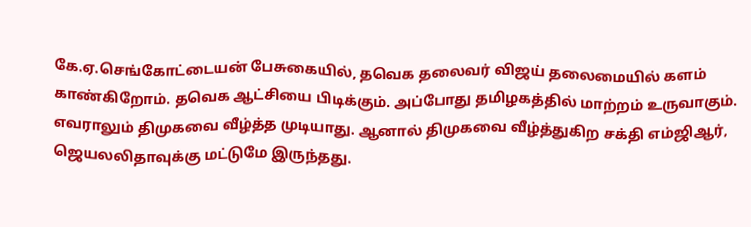கே.ஏ.செங்கோட்டையன் பேசுகையில், தவெக தலைவர் விஜய் தலைமையில் களம் காண்கிறோம். தவெக ஆட்சியை பிடிக்கும். அப்போது தமிழகத்தில் மாற்றம் உருவாகும்.
எவராலும் திமுகவை வீழ்த்த முடியாது. ஆனால் திமுகவை வீழ்த்துகிற சக்தி எம்ஜிஆர், ஜெயலலிதாவுக்கு மட்டுமே இருந்தது.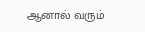ஆனால் வரும்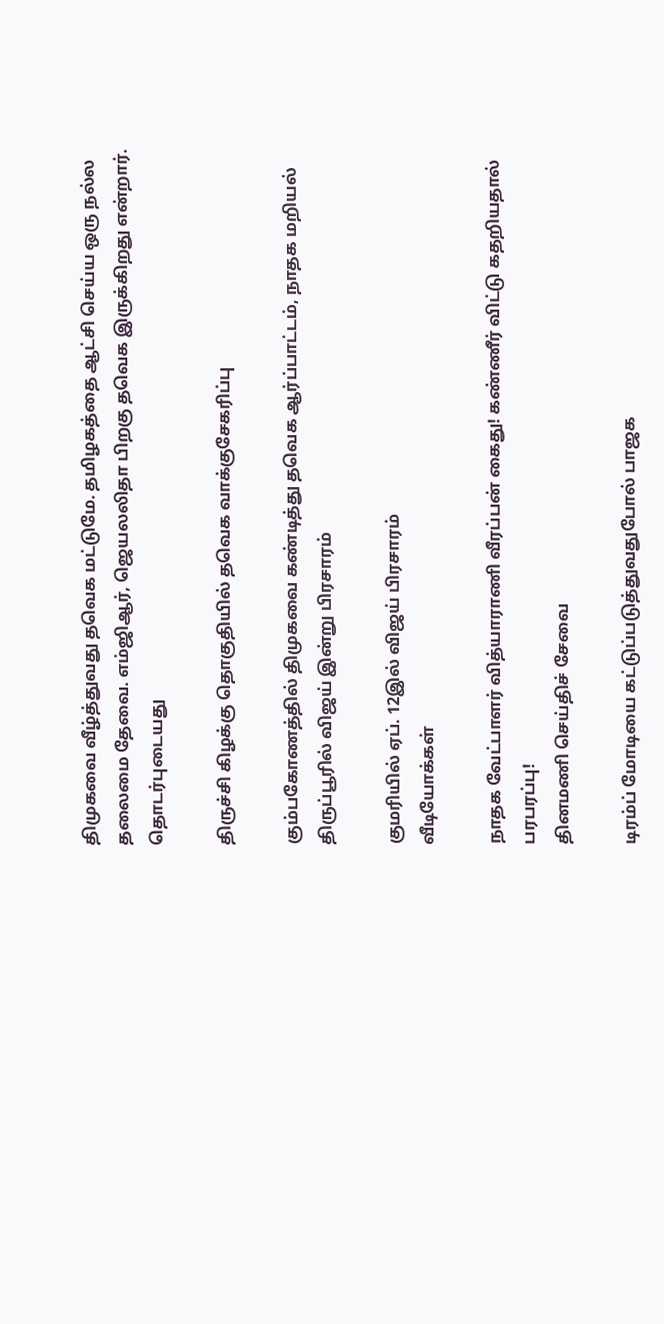திமுகவை வீழ்த்துவது தவெக மட்டுமே. தமிழகத்தை ஆட்சி செய்ய ஒரு நல்ல தலைமை தேவை. எம்ஜிஆர், ஜெயலலிதா பிறகு தவெக இருக்கிறது என்றார்.
தொடர்புடையது

திருச்சி கிழக்கு தொகுதியில் தவெக வாக்குசேகரிப்பு

கும்பகோணத்தில் திமுகவை கண்டித்து தவெக ஆர்ப்பாட்டம், நாதக மறியல்
திருப்பூரில் விஜய் இன்று பிரசாரம்

குமரியில் ஏப். 12இல் விஜய் பிரசாரம்
வீடியோக்கள்

நாதக வேட்பாளர் வித்யாராணி வீரப்பன் கைது! கண்ணீர் விட்டு கதறியதால் பரபரப்பு!
தினமணி செய்திச் சேவை

டிரம்ப் மோடியை கட்டுப்படுத்துவதுபோல் பாஜக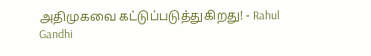அதிமுகவை கட்டுப்படுத்துகிறது! - Rahul Gandhi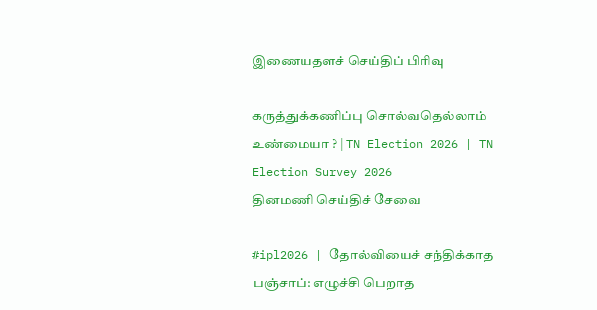இணையதளச் செய்திப் பிரிவு

கருத்துக்கணிப்பு சொல்வதெல்லாம் உண்மையா ? | TN Election 2026 | TN Election Survey 2026
தினமணி செய்திச் சேவை

#ipl2026 | தோல்வியைச் சந்திக்காத பஞ்சாப்: எழுச்சி பெறாத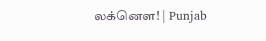லக்னௌ! | Punjab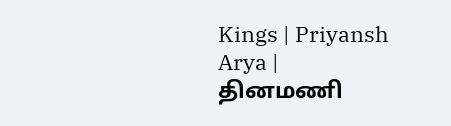Kings | Priyansh Arya |
தினமணி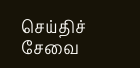செய்திச் சேவை